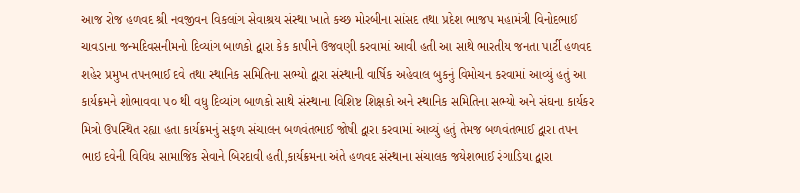આજ રોજ હળવદ શ્રી નવજીવન વિકલાંગ સેવાશ્રય સંસ્થા ખાતે કચ્છ મોરબીના સાંસદ તથા પ્રદેશ ભાજપ મહામંત્રી વિનોદભાઈ ચાવડાના જન્મદિવસનીમનો દિવ્યાંગ બાળકો દ્વારા કેક કાપીને ઉજવણી કરવામાં આવી હતી આ સાથે ભારતીય જનતા પાર્ટી હળવદ શહેર પ્રમુખ તપનભાઈ દવે તથા સ્થાનિક સમિતિના સભ્યો દ્વારા સંસ્થાની વાર્ષિક અહેવાલ બુકનું વિમોચન કરવામાં આવ્યું હતું આ કાર્યક્રમને શોભાવવા ૫૦ થી વધુ દિવ્યાંગ બાળકો સાથે સંસ્થાના વિશિષ્ટ શિક્ષકો અને સ્થાનિક સમિતિના સભ્યો અને સંઘના કાર્યકર મિત્રો ઉપસ્થિત રહ્યા હતા કાર્યક્રમનું સફળ સંચાલન બળવંતભાઈ જોષી દ્વારા કરવામાં આવ્યું હતું તેમજ બળવંતભાઈ દ્વારા તપન ભાઇ દવેની વિવિધ સામાજિક સેવાને બિરદાવી હતી,કાર્યક્રમના અંતે હળવદ સંસ્થાના સંચાલક જયેશભાઈ રંગાડિયા દ્વારા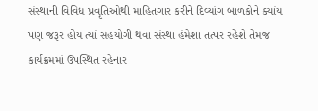સંસ્થાની વિવિધ પ્રવૃતિઓથી માહિતગાર કરીને દિવ્યાંગ બાળકોને ક્યાંય પણ જરૂર હોય ત્યાં સહયોગી થવા સંસ્થા હંમેશા તત્પર રહેશે તેમજ કાર્યક્રમમાં ઉપસ્થિત રહેનાર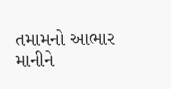તમામનો આભાર માનીને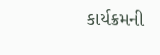કાર્યક્રમની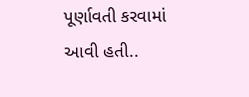પૂર્ણાવતી કરવામાં આવી હતી..